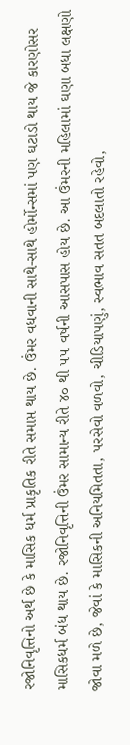રજોનિવૃત્તિનો અર્થ છે કે માસિક ધર્મ પ્રાકૃતિક રીતે સમાપ્ત થાય છે. ઉંમર વધવાની સાથે-સાથે હોર્મોન્સમાં પણ ઘટાડો થાય જે કારણોસર માસિકધર્મ બંધ થાય છે. રજોનિવૃત્તિની ઉંમર સામાન્ય રીતે ૪૦ થી ૫૫ વર્ષની આસપાસ હોય છે. આ ઉંમરની મહિલામાં ઘણા બધા લક્ષણો જોવા મળે છે, જેવાં કે માસિકની અનિયમિતતા, પરસેવો વળવો, ચીડિયાપણું, સ્વભાવ સતત બદલાતો રહેવો,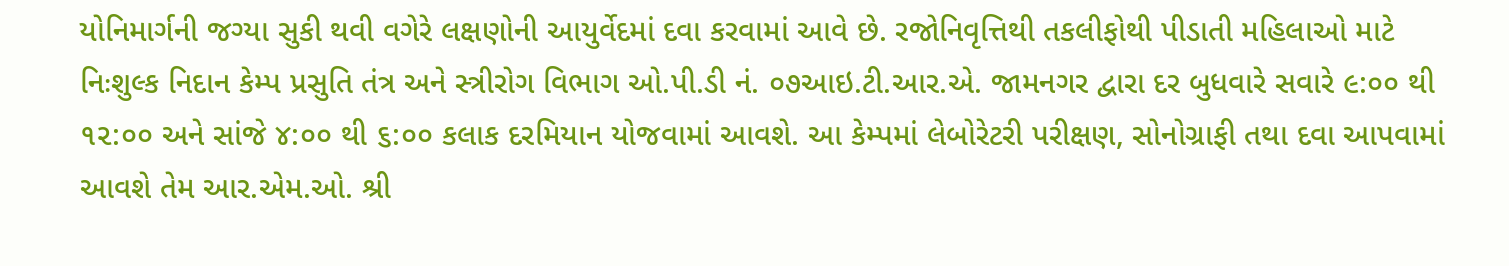યોનિમાર્ગની જગ્યા સુકી થવી વગેરે લક્ષણોની આયુર્વેદમાં દવા કરવામાં આવે છે. રજોનિવૃત્તિથી તકલીફોથી પીડાતી મહિલાઓ માટે નિઃશુલ્ક નિદાન કેમ્પ પ્રસુતિ તંત્ર અને સ્ત્રીરોગ વિભાગ ઓ.પી.ડી નં. ૦૭આઇ.ટી.આર.એ. જામનગર દ્વારા દર બુધવારે સવારે ૯:૦૦ થી ૧૨:૦૦ અને સાંજે ૪:૦૦ થી ૬:૦૦ કલાક દરમિયાન યોજવામાં આવશે. આ કેમ્પમાં લેબોરેટરી પરીક્ષણ, સોનોગ્રાફી તથા દવા આપવામાં આવશે તેમ આર.એમ.ઓ. શ્રી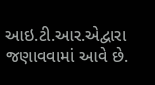આઇ.ટી.આર.એદ્વારા જણાવવામાં આવે છે.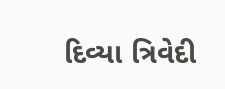દિવ્યા ત્રિવેદી